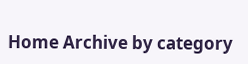Home Archive by category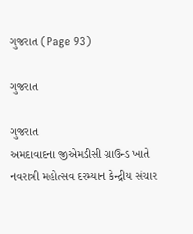ગુજરાત (Page 93)

ગુજરાત

ગુજરાત
અમદાવાદના જીએમડીસી ગ્રાઉન્ડ ખાતે નવરાત્રી મહોત્સવ દરમ્યાન કેન્દ્રીય સંચાર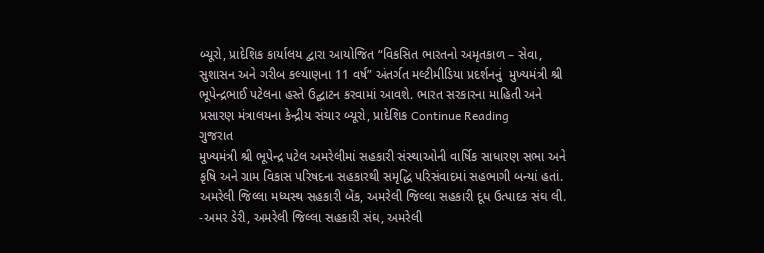બ્યૂરો, પ્રાદેશિક કાર્યાલય દ્વારા આયોજિત “વિકસિત ભારતનો અમૃતકાળ – સેવા, સુશાસન અને ગરીબ કલ્યાણના 11 વર્ષ” અંતર્ગત મલ્ટીમીડિયા પ્રદર્શનનું  મુખ્યમંત્રી શ્રી ભૂપેન્દ્રભાઈ પટેલના હસ્તે ઉદ્ઘાટન કરવામાં આવશે. ભારત સરકારના માહિતી અને પ્રસારણ મંત્રાલયના કેન્દ્રીય સંચાર બ્યૂરો, પ્રાદેશિક Continue Reading
ગુજરાત
મુખ્યમંત્રી શ્રી ભૂપેન્દ્ર પટેલ અમરેલીમાં સહકારી સંસ્થાઓની વાર્ષિક સાધારણ સભા અને કૃષિ અને ગ્રામ વિકાસ પરિષદના સહકારથી સમૃદ્ધિ પરિસંવાદમાં સહભાગી બન્યાં હતાં. અમરેલી જિલ્લા મધ્યસ્થ સહકારી બેંક, અમરેલી જિલ્લા સહકારી દૂધ ઉત્પાદક સંઘ લી. -અમર ડેરી, અમરેલી જિલ્લા સહકારી સંઘ, અમરેલી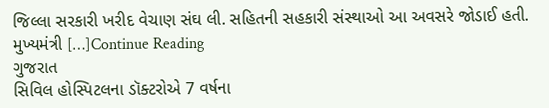જિલ્લા સરકારી ખરીદ વેચાણ સંઘ લી. સહિતની સહકારી સંસ્થાઓ આ અવસરે જોડાઈ હતી. મુખ્યમંત્રી […]Continue Reading
ગુજરાત
સિવિલ હોસ્પિટલના ડૉક્ટરોએ 7 વર્ષના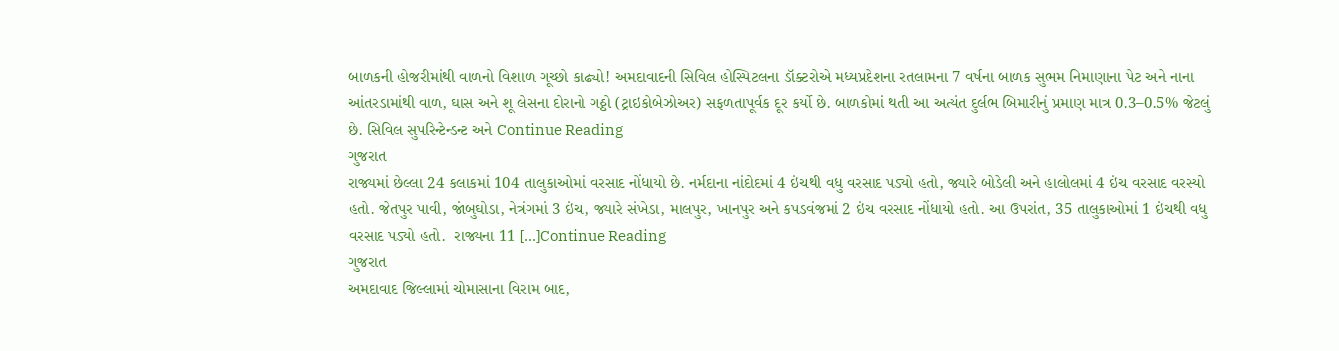બાળકની હોજરીમાંથી વાળનો વિશાળ ગૂચ્છો કાઢ્યો! અમદાવાદની સિવિલ હોસ્પિટલના ડૉક્ટરોએ મધ્યપ્રદેશના રતલામના 7 વર્ષના બાળક સુભમ નિમાણાના પેટ અને નાના આંતરડામાંથી વાળ, ઘાસ અને શૂ લેસના દોરાનો ગઠ્ઠો (ટ્રાઇકોબેઝોઅર) સફળતાપૂર્વક દૂર કર્યો છે. બાળકોમાં થતી આ અત્યંત દુર્લભ બિમારીનું પ્રમાણ માત્ર 0.3–0.5% જેટલું છે. સિવિલ સુપરિન્ટેન્ડન્ટ અને Continue Reading
ગુજરાત
રાજ્યમાં છેલ્લા 24 કલાકમાં 104 તાલુકાઓમાં વરસાદ નોંધાયો છે. નર્મદાના નાંદોદમાં 4 ઇંચથી વધુ વરસાદ પડ્યો હતો, જ્યારે બોડેલી અને હાલોલમાં 4 ઇંચ વરસાદ વરસ્યો હતો. જેતપુર પાવી, જાંબુઘોડા, નેત્રંગમાં 3 ઇંચ, જ્યારે સંખેડા, માલપુર, ખાનપુર અને કપડવંજમાં 2 ઇંચ વરસાદ નોંધાયો હતો. આ ઉપરાંત, 35 તાલુકાઓમાં 1 ઇંચથી વધુ વરસાદ પડ્યો હતો.  રાજ્યના 11 […]Continue Reading
ગુજરાત
અમદાવાદ જિલ્લામાં ચોમાસાના વિરામ બાદ,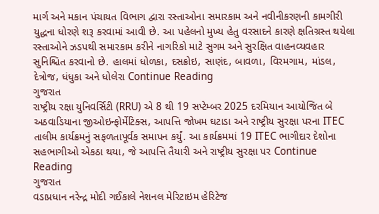માર્ગ અને મકાન પંચાયત વિભાગ દ્વારા રસ્તાઓના સમારકામ અને નવીનીકરણની કામગીરી યુદ્ધના ધોરણે શરૂ કરવામાં આવી છે. આ પહેલનો મુખ્ય હેતુ વરસાદને કારણે ક્ષતિગ્રસ્ત થયેલા રસ્તાઓને ઝડપથી સમારકામ કરીને નાગરિકો માટે સુગમ અને સુરક્ષિત વાહનવ્યવહાર સુનિશ્ચિત કરવાનો છે. હાલમાં ધોળકા, દસક્રોઇ, સાણંદ, બાવળા, વિરમગામ, માંડલ, દેત્રોજ, ધંધુકા અને ધોલેરા Continue Reading
ગુજરાત
રાષ્ટ્રીય રક્ષા યુનિવર્સિટી (RRU) એ 8 થી 19 સપ્ટેમ્બર 2025 દરમિયાન આયોજિત બે અઠવાડિયાના જીઓઇન્ફોર્મેટિક્સ, આપત્તિ જોખમ ઘટાડા અને રાષ્ટ્રીય સુરક્ષા પરના ITEC તાલીમ કાર્યક્રમનું સફળતાપૂર્વક સમાપન કર્યું. આ કાર્યક્રમમાં 19 ITEC ભાગીદાર દેશોના સહભાગીઓ એકઠા થયા, જે આપત્તિ તૈયારી અને રાષ્ટ્રીય સુરક્ષા પર Continue Reading
ગુજરાત
વડાપ્રધાન નરેન્દ્ર મોદી ગઈકાલે નેશનલ મેરિટાઇમ હેરિટેજ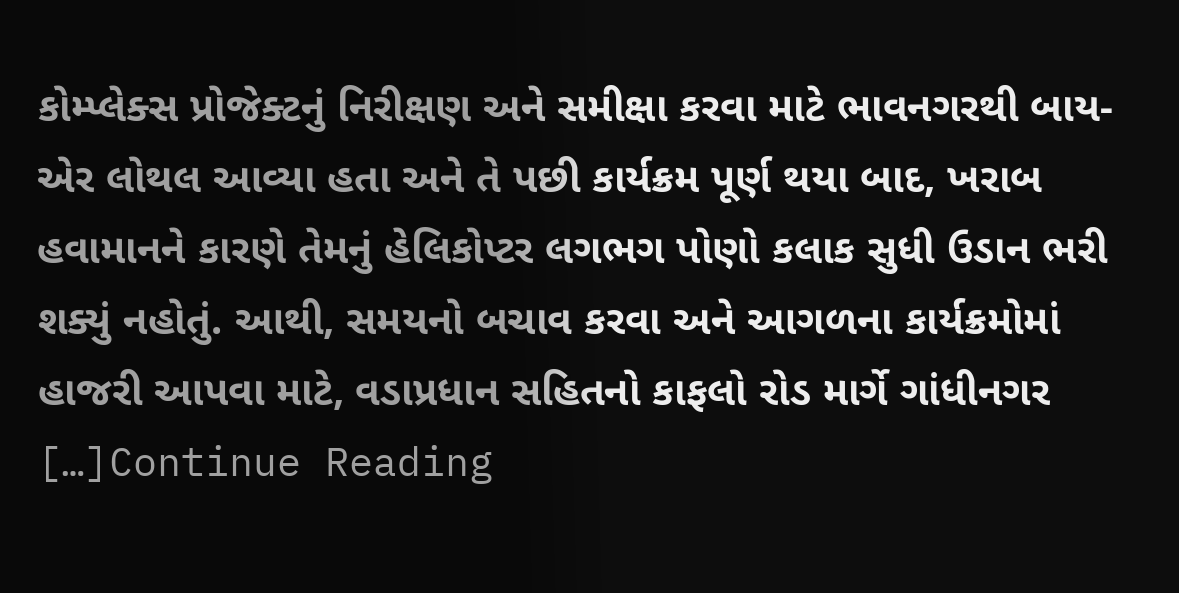કોમ્પ્લેક્સ પ્રોજેક્ટનું નિરીક્ષણ અને સમીક્ષા કરવા માટે ભાવનગરથી બાય-એર લોથલ આવ્યા હતા અને તે પછી કાર્યક્રમ પૂર્ણ થયા બાદ, ખરાબ હવામાનને કારણે તેમનું હેલિકોપ્ટર લગભગ પોણો કલાક સુધી ઉડાન ભરી શક્યું નહોતું. આથી, સમયનો બચાવ કરવા અને આગળના કાર્યક્રમોમાં હાજરી આપવા માટે, વડાપ્રધાન સહિતનો કાફલો રોડ માર્ગે ગાંધીનગર […]Continue Reading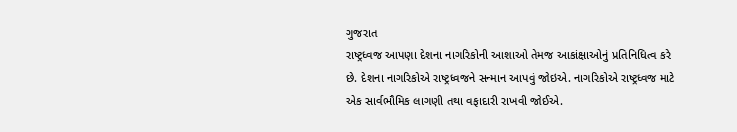ગુજરાત
રાષ્ટ્રધ્વજ આપણા દેશના નાગરિકોની આશાઓ તેમજ આકાંક્ષાઓનું પ્રતિનિધિત્વ કરે છે. દેશના નાગરિકોએ રાષ્ટ્રધ્વજને સન્માન આપવું જોઇએ. નાગરિકોએ રાષ્ટ્રધ્વજ માટે એક સાર્વભૌમિક લાગણી તથા વફાદારી રાખવી જોઈએ.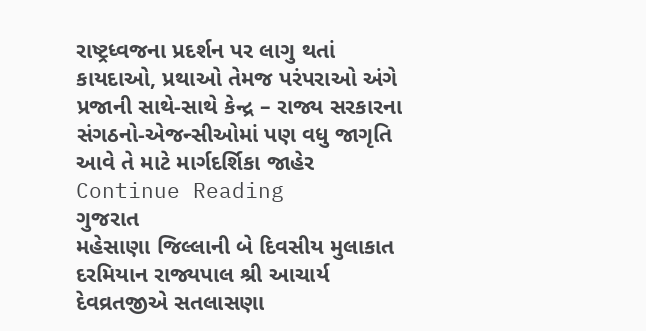રાષ્ટ્રધ્વજના પ્રદર્શન પર લાગુ થતાં કાયદાઓ, પ્રથાઓ તેમજ પરંપરાઓ અંગે પ્રજાની સાથે-સાથે કેન્દ્ર – રાજ્ય સરકારના સંગઠનો-એજન્સીઓમાં પણ વધુ જાગૃતિ આવે તે માટે માર્ગદર્શિકા જાહેર Continue Reading
ગુજરાત
મહેસાણા જિલ્લાની બે દિવસીય મુલાકાત દરમિયાન રાજ્યપાલ શ્રી આચાર્ય દેવવ્રતજીએ સતલાસણા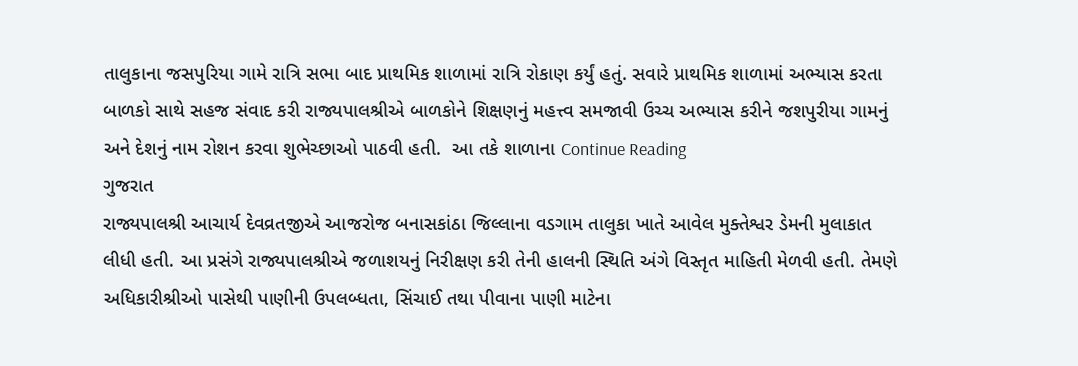તાલુકાના જસપુરિયા ગામે રાત્રિ સભા બાદ પ્રાથમિક શાળામાં રાત્રિ રોકાણ કર્યું હતું. સવારે પ્રાથમિક શાળામાં અભ્યાસ કરતા બાળકો સાથે સહજ સંવાદ કરી રાજ્યપાલશ્રીએ બાળકોને શિક્ષણનું મહત્ત્વ સમજાવી ઉચ્ચ અભ્યાસ કરીને જશપુરીયા ગામનું અને દેશનું નામ રોશન કરવા શુભેચ્છાઓ પાઠવી હતી.  આ તકે શાળાના Continue Reading
ગુજરાત
રાજ્યપાલશ્રી આચાર્ય દેવવ્રતજીએ આજરોજ બનાસકાંઠા જિલ્લાના વડગામ તાલુકા ખાતે આવેલ મુક્તેશ્વર ડેમની મુલાકાત લીધી હતી. આ પ્રસંગે રાજ્યપાલશ્રીએ જળાશયનું નિરીક્ષણ કરી તેની હાલની સ્થિતિ અંગે વિસ્તૃત માહિતી મેળવી હતી. તેમણે અધિકારીશ્રીઓ પાસેથી પાણીની ઉપલબ્ધતા, સિંચાઈ તથા પીવાના પાણી માટેના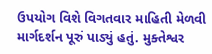ઉપયોગ વિશે વિગતવાર માહિતી મેળવી માર્ગદર્શન પૂરું પાડ્યું હતું. મુક્તેશ્વર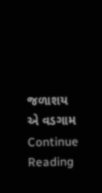જળાશય એ વડગામ Continue Reading